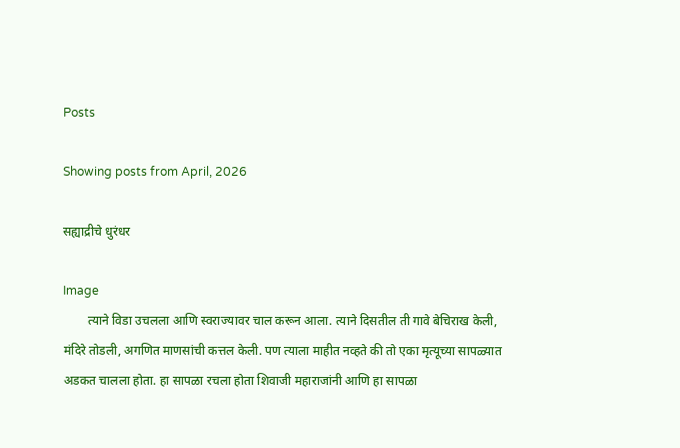Posts

Showing posts from April, 2026

सह्याद्रीचे धुरंधर

Image
        त्याने विडा उचलला आणि स्वराज्यावर चाल करून आला. त्याने दिसतील ती गावे बेचिराख केली, मंदिरे तोडली, अगणित माणसांची कत्तल केली. पण त्याला माहीत नव्हते की तो एका मृत्यूच्या सापळ्यात अडकत चालला होता. हा सापळा रचला होता शिवाजी महाराजांनी आणि हा सापळा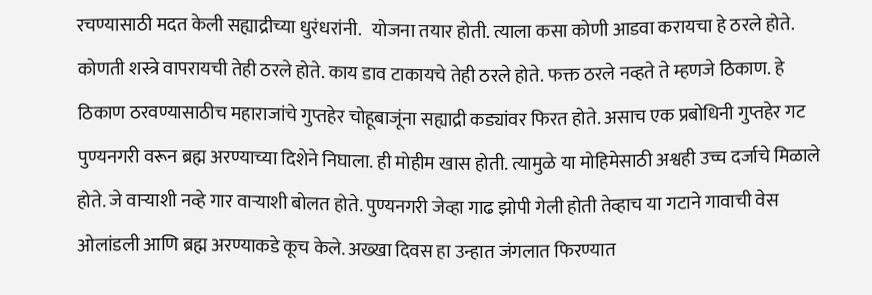रचण्यासाठी मदत केली सह्याद्रीच्या धुरंधरांनी.   योजना तयार होती. त्याला कसा कोणी आडवा करायचा हे ठरले होते. कोणती शस्त्रे वापरायची तेही ठरले होते. काय डाव टाकायचे तेही ठरले होते. फक्त ठरले नव्हते ते म्हणजे ठिकाण. हे ठिकाण ठरवण्यासाठीच महाराजांचे गुप्तहेर चोहूबाजूंना सह्याद्री कड्यांवर फिरत होते. असाच एक प्रबोधिनी गुप्तहेर गट पुण्यनगरी वरून ब्रह्म अरण्याच्या दिशेने निघाला. ही मोहीम खास होती. त्यामुळे या मोहिमेसाठी अश्वही उच्च दर्जाचे मिळाले होते. जे वाऱ्याशी नव्हे गार वाऱ्याशी बोलत होते. पुण्यनगरी जेव्हा गाढ झोपी गेली होती तेव्हाच या गटाने गावाची वेस ओलांडली आणि ब्रह्म अरण्याकडे कूच केले. अख्खा दिवस हा उन्हात जंगलात फिरण्यात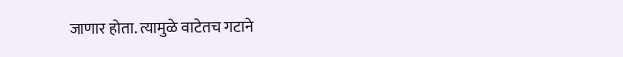जाणार होता. त्यामुळे वाटेतच गटाने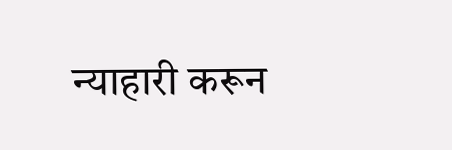न्याहारी करून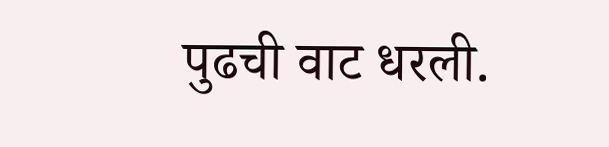पुढची वाट धरली.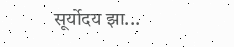सूर्योदय झा...